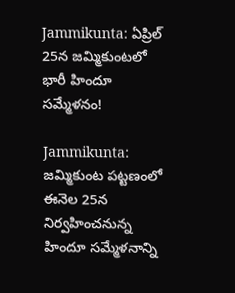Jammikunta: ఏప్రిల్ 25న జమ్మికుంటలో భారీ హిందూ సమ్మేళనం!

Jammikunta: జమ్మికుంట పట్టణంలో ఈనెల 25న నిర్వహించనున్న హిందూ సమ్మేళనాన్ని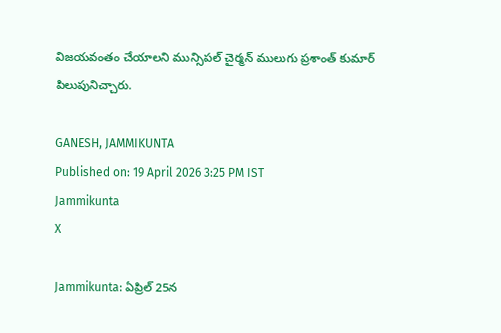విజయవంతం చేయాలని మున్సిపల్ చైర్మన్ ములుగు ప్రశాంత్ కుమార్ పిలుపునిచ్చారు.

GANESH, JAMMIKUNTA
Published on: 19 April 2026 3:25 PM IST
Jammikunta
X

Jammikunta: ఏప్రిల్ 25న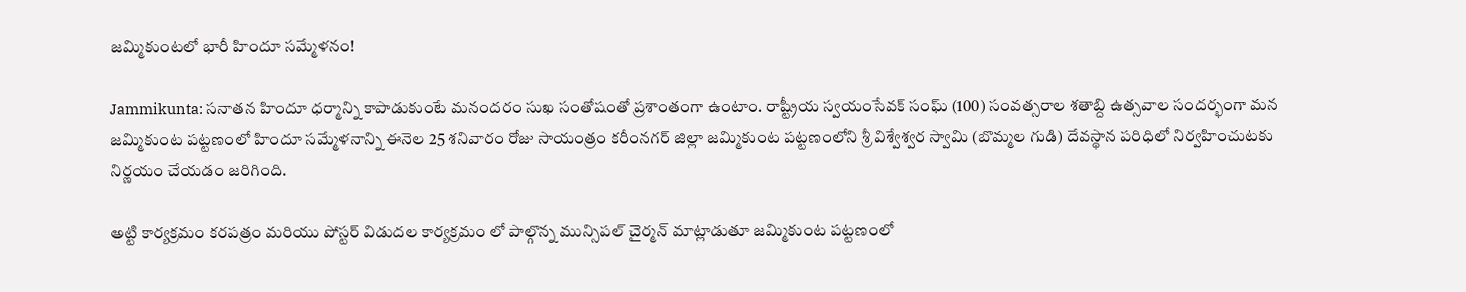జమ్మికుంటలో భారీ హిందూ సమ్మేళనం!

Jammikunta: సనాతన హిందూ ధర్మాన్ని కాపాడుకుంటే మనందరం సుఖ సంతోషంతో ప్రశాంతంగా ఉంటాం. రాష్ట్రీయ స్వయంసేవక్ సంఘ్ (100) సంవత్సరాల శతాబ్ది ఉత్సవాల సందర్భంగా మన జమ్మికుంట పట్టణంలో హిందూ సమ్మేళనాన్ని ఈనెల 25 శనివారం రోజు సాయంత్రం కరీంనగర్ జిల్లా జమ్మికుంట పట్టణంలోని శ్రీ విశ్వేశ్వర స్వామి (బొమ్మల గుడి) దేవస్థాన పరిధిలో నిర్వహించుటకు నిర్ణయం చేయడం జరిగింది.

అట్టి కార్యక్రమం కరపత్రం మరియు పోస్టర్ విడుదల కార్యక్రమం లో పాల్గొన్న మున్సిపల్ చైర్మన్ మాట్లాడుతూ జమ్మికుంట పట్టణంలో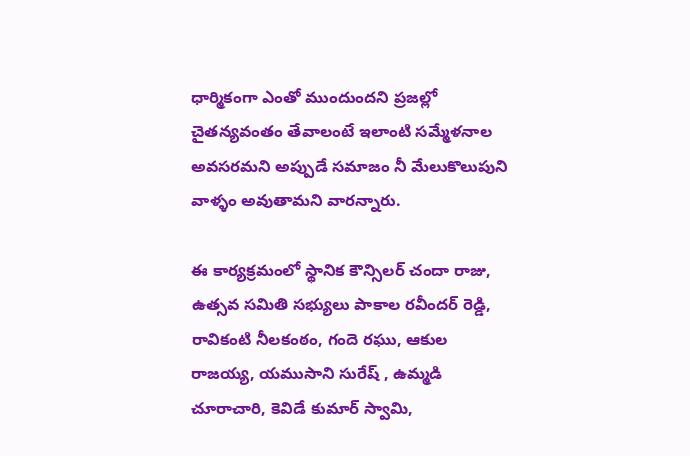ధార్మికంగా ఎంతో ముందుందని ప్రజల్లో చైతన్యవంతం తేవాలంటే ఇలాంటి సమ్మేళనాల అవసరమని అప్పుడే సమాజం నీ మేలుకొలుపుని వాళ్ళం అవుతామని వారన్నారు.

ఈ కార్యక్రమంలో స్థానిక కౌన్సిలర్ చందా రాజు, ఉత్సవ సమితి సభ్యులు పాకాల రవీందర్ రెడ్డి, రావికంటి నీలకంఠం, గందె రఘు, ఆకుల రాజయ్య, యముసాని సురేష్ , ఉమ్మడి చూరాచారి, కెవిడే కుమార్ స్వామి,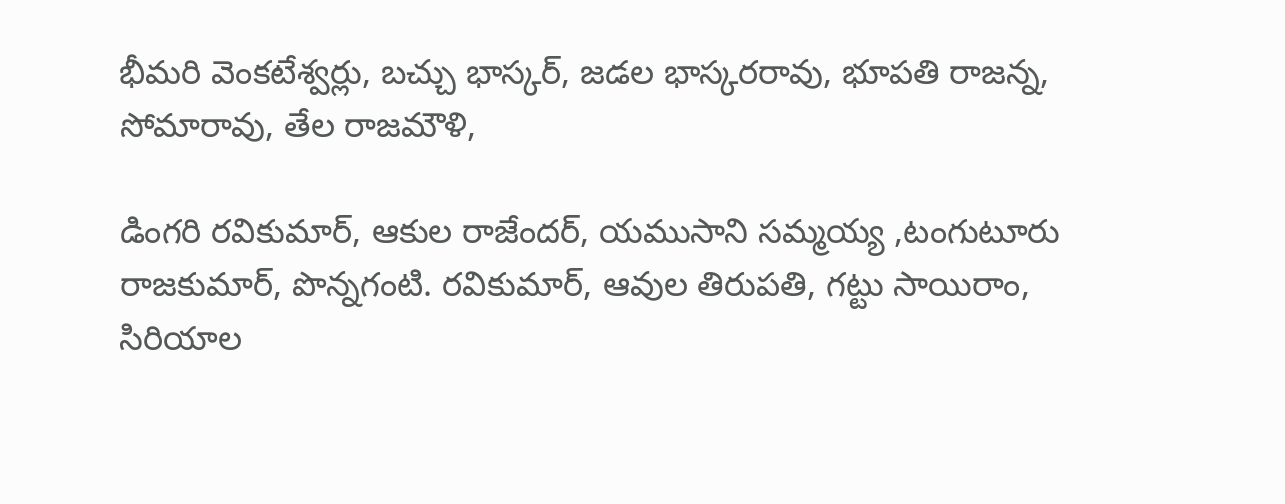భీమరి వెంకటేశ్వర్లు, బచ్చు భాస్కర్, జడల భాస్కరరావు, భూపతి రాజన్న, సోమారావు, తేల రాజమౌళి,

డింగరి రవికుమార్, ఆకుల రాజేందర్, యముసాని సమ్మయ్య ,టంగుటూరు రాజకుమార్, పొన్నగంటి. రవికుమార్, ఆవుల తిరుపతి, గట్టు సాయిరాం, సిరియాల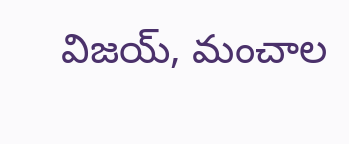విజయ్, మంచాల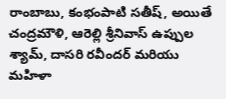రాంబాబు, కంభంపాటి సతీష్, అయితే చంద్రమౌళి, ఆరెల్లి శ్రీనివాస్ ఉప్పుల శ్యామ్, దాసరి రవీందర్ మరియు మహిళా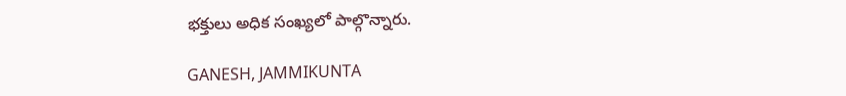భక్తులు అధిక సంఖ్యలో పాల్గొన్నారు.

GANESH, JAMMIKUNTA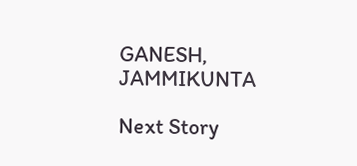GANESH, JAMMIKUNTA

Next Story